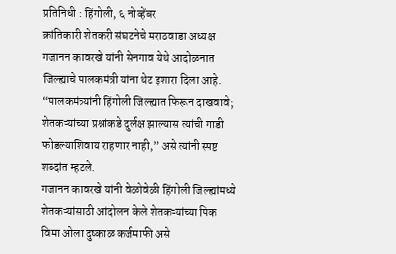प्रतिनिधी : हिंगोली, ६ नोव्हेंबर
क्रांतिकारी शेतकरी संघटनेचे मराठवाडा अध्यक्ष गजानन कावरखे यांनी सेनगाव येथे आदोळनात जिल्ह्याचे पालकमंत्री यांना थेट इशारा दिला आहे. “पालकमंत्र्यांनी हिंगोली जिल्ह्यात फिरून दाखवावे; शेतकऱ्यांच्या प्रश्नांकडे दुर्लक्ष झाल्यास त्यांची गाडी फोडल्याशिवाय राहणार नाही,” असे त्यांनी स्पष्ट शब्दांत म्हटले.
गजानन कावरखे यांनी वेळोवेळी हिंगोली जिल्ह्यांमध्ये शेतकऱ्यांसाठी आंदोलन केले शेतकऱ्यांच्या पिक विमा ओला दुष्काळ कर्जमाफी असे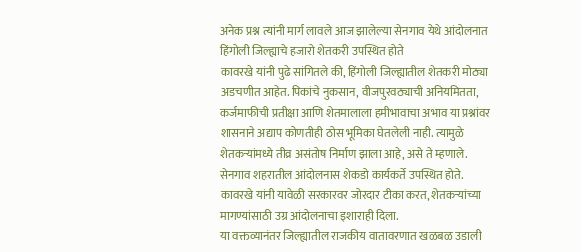अनेक प्रश्न त्यांनी मार्ग लावले आज झालेल्या सेनगाव येथे आंदोलनात हिंगोली जिल्ह्याचे हजारो शेतकरी उपस्थित होते
कावरखे यांनी पुढे सांगितले की, हिंगोली जिल्ह्यातील शेतकरी मोठ्या अडचणीत आहेत. पिकांचे नुकसान, वीजपुरवठ्याची अनियमितता, कर्जमाफीची प्रतीक्षा आणि शेतमालाला हमीभावाचा अभाव या प्रश्नांवर शासनाने अद्याप कोणतीही ठोस भूमिका घेतलेली नाही. त्यामुळे शेतकऱ्यांमध्ये तीव्र असंतोष निर्माण झाला आहे, असे ते म्हणाले.
सेनगाव शहरातील आंदोलनास शेकडो कार्यकर्ते उपस्थित होते. कावरखे यांनी यावेळी सरकारवर जोरदार टीका करत, शेतकऱ्यांच्या मागण्यांसाठी उग्र आंदोलनाचा इशाराही दिला.
या वक्तव्यानंतर जिल्ह्यातील राजकीय वातावरणात खळबळ उडाली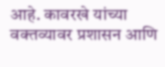आहे. कावरखे यांच्या वक्तव्यावर प्रशासन आणि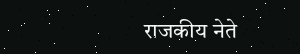राजकीय नेते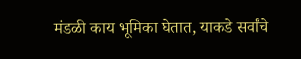मंडळी काय भूमिका घेतात, याकडे सर्वांचे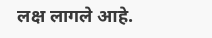लक्ष लागले आहे.